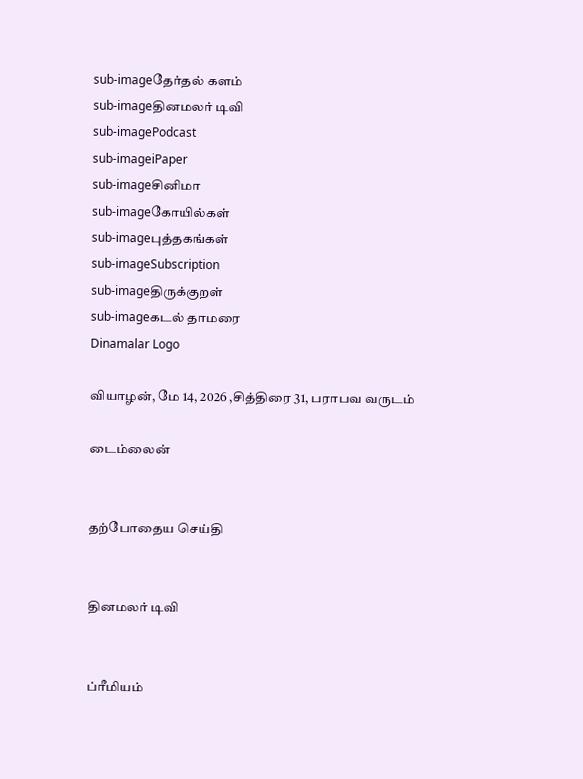sub-imageதேர்தல் களம்
sub-imageதினமலர் டிவி
sub-imagePodcast
sub-imageiPaper
sub-imageசினிமா
sub-imageகோயில்கள்
sub-imageபுத்தகங்கள்
sub-imageSubscription
sub-imageதிருக்குறள்
sub-imageகடல் தாமரை
Dinamalar Logo

வியாழன், மே 14, 2026 ,சித்திரை 31, பராபவ வருடம்

டைம்லைன்


தற்போதைய செய்தி


தினமலர் டிவி


ப்ரீமியம்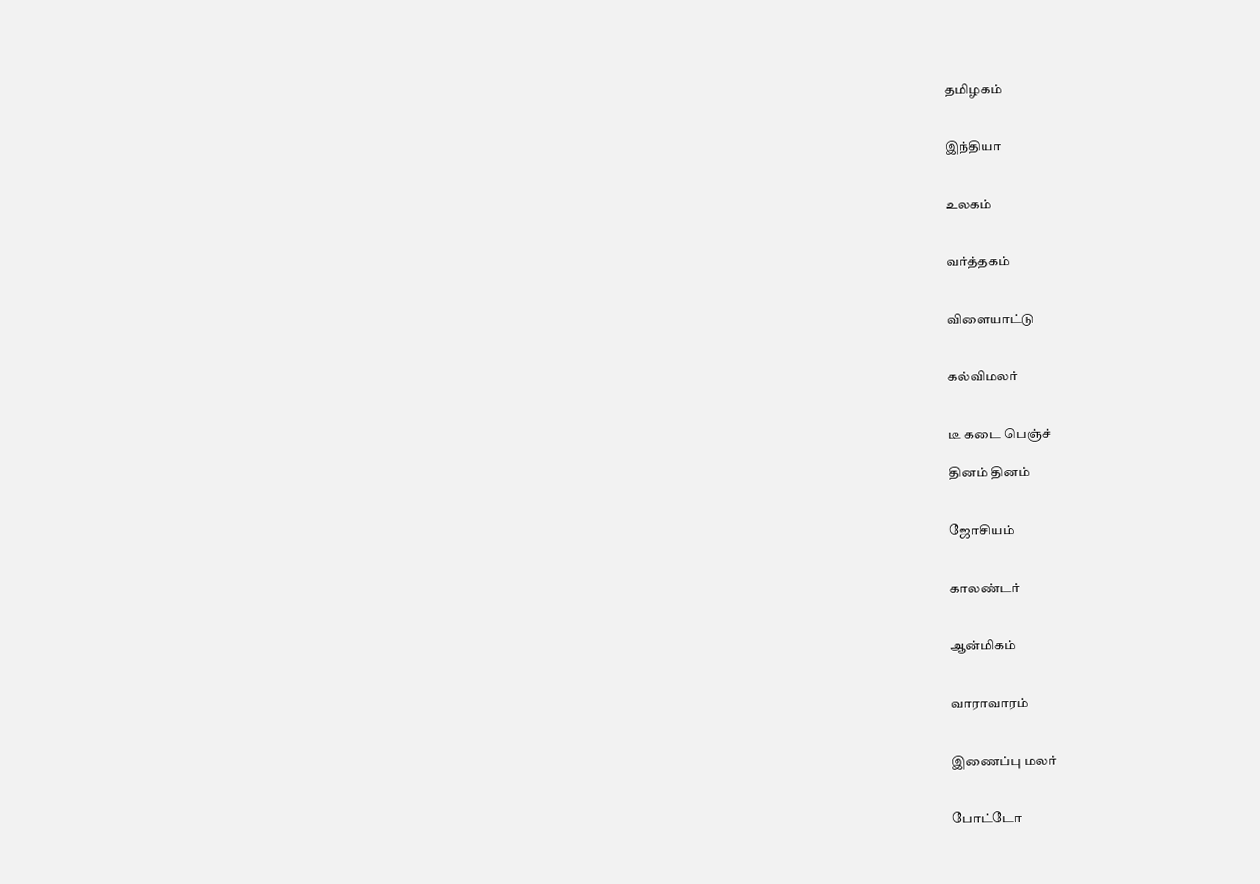தமிழகம்


இந்தியா


உலகம்


வர்த்தகம்


விளையாட்டு


கல்விமலர்


டீ கடை பெஞ்ச்

தினம் தினம்


ஜோசியம்


காலண்டர்


ஆன்மிகம்


வாராவாரம்


இணைப்பு மலர்


போட்டோ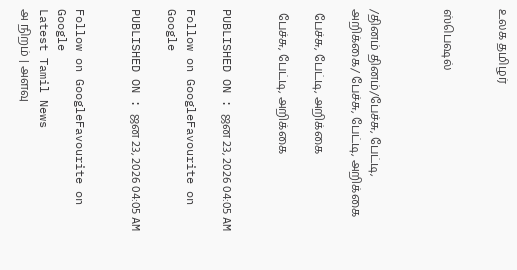உலக தமிழர்


ஸ்பெஷல்



/தினம் தினம்/பேச்சு, பேட்டி, அறிக்கை/ பேச்சு, பேட்டி, அறிக்கை

 பேச்சு, பேட்டி, அறிக்கை

 பேச்சு, பேட்டி, அறிக்கை


PUBLISHED ON : ஜன 23, 2026 04:05 AM

Follow on GoogleFavourite on Google

PUBLISHED ON : ஜன 23, 2026 04:05 AM


Follow on GoogleFavourite on Google
Latest Tamil News
அ நிறம் | அளவு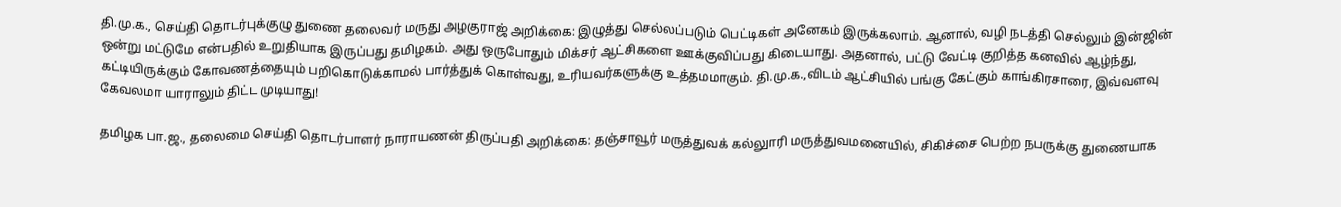தி.மு.க., செய்தி தொடர்புக்குழு துணை தலைவர் மருது அழகுராஜ் அறிக்கை: இழுத்து செல்லப்படும் பெட்டிகள் அனேகம் இருக்கலாம். ஆனால், வழி நடத்தி செல்லும் இன்ஜின் ஒன்று மட்டுமே என்பதில் உறுதியாக இருப்பது தமிழகம். அது ஒருபோதும் மிக்சர் ஆட்சிகளை ஊக்குவிப்பது கிடையாது. அதனால், பட்டு வேட்டி குறித்த கனவில் ஆழ்ந்து, கட்டியிருக்கும் கோவணத்தையும் பறிகொடுக்காமல் பார்த்துக் கொள்வது, உரியவர்களுக்கு உத்தமமாகும். தி.மு.க.,விடம் ஆட்சியில் பங்கு கேட்கும் காங்கிரசாரை, இவ்வளவு கேவலமா யாராலும் திட்ட முடியாது!

தமிழக பா.ஜ., தலைமை செய்தி தொடர்பாளர் நாராயணன் திருப்பதி அறிக்கை: தஞ்சாவூர் மருத்துவக் கல்லுாரி மருத்துவமனையில், சிகிச்சை பெற்ற நபருக்கு துணையாக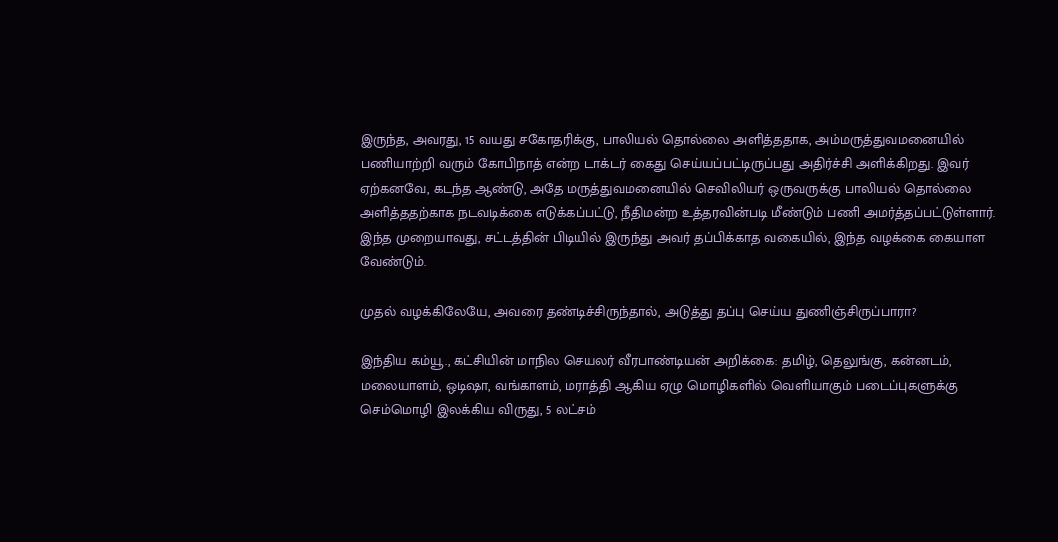இருந்த, அவரது, 15 வயது சகோதரிக்கு, பாலியல் தொல்லை அளித்ததாக, அம்மருத்துவமனையில் பணியாற்றி வரும் கோபிநாத் என்ற டாக்டர் கைது செய்யப்பட்டிருப்பது அதிர்ச்சி அளிக்கிறது. இவர் ஏற்கனவே, கடந்த ஆண்டு, அதே மருத்துவமனையில் செவிலியர் ஒருவருக்கு பாலியல் தொல்லை அளித்ததற்காக நடவடிக்கை எடுக்கப்பட்டு, நீதிமன்ற உத்தரவின்படி மீண்டும் பணி அமர்த்தப்பட்டுள்ளார். இந்த முறையாவது, சட்டத்தின் பிடியில் இருந்து அவர் தப்பிக்காத வகையில், இந்த வழக்கை கையாள வேண்டும்.

முதல் வழக்கிலேயே, அவரை தண்டிச்சிருந்தால், அடுத்து தப்பு செய்ய துணிஞ்சிருப்பாரா?

இந்திய கம்யூ., கட்சியின் மாநில செயலர் வீரபாண்டியன் அறிக்கை: தமிழ், தெலுங்கு, கன்னடம், மலையாளம், ஒடிஷா, வங்காளம், மராத்தி ஆகிய ஏழு மொழிகளில் வெளியாகும் படைப்புகளுக்கு செம்மொழி இலக்கிய விருது, 5 லட்சம்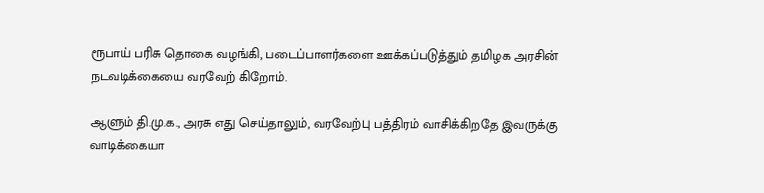ரூபாய் பரிசு தொகை வழங்கி, படைப்பாளர்களை ஊக்கப்படுத்தும் தமிழக அரசின் நடவடிக்கையை வரவேற் கிறோம்.

ஆளும் தி.மு.க., அரசு எது செய்தாலும், வரவேற்பு பத்திரம் வாசிக்கிறதே இவருக்கு வாடிக்கையா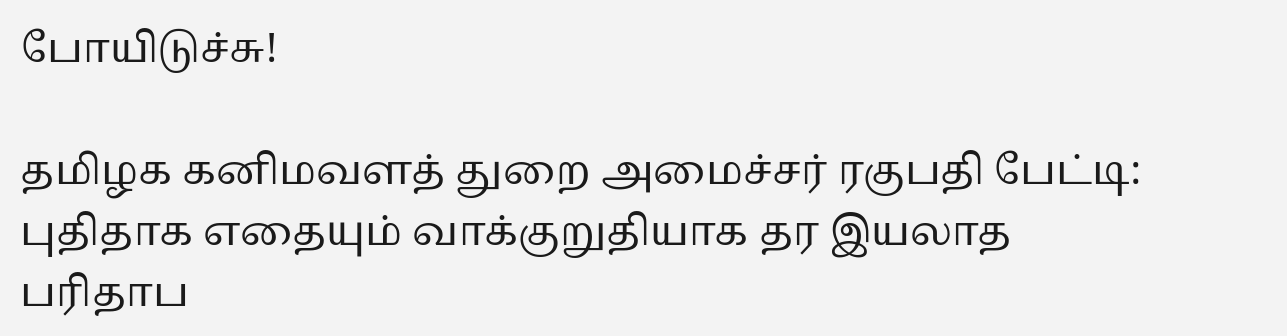போயிடுச்சு!

தமிழக கனிமவளத் துறை அமைச்சர் ரகுபதி பேட்டி: புதிதாக எதையும் வாக்குறுதியாக தர இயலாத பரிதாப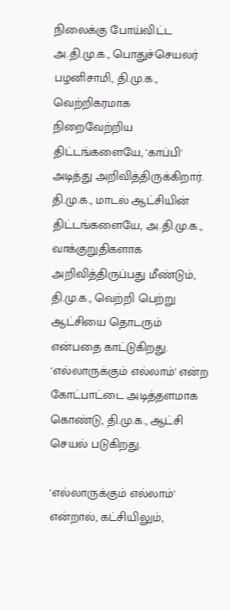நிலைக்கு போய்விட்ட அ.தி.மு.க., பொதுச்செயலர் பழனிசாமி, தி.மு.க., வெற்றிகரமாக நிறைவேற்றிய திட்டங்களையே, 'காப்பி' அடித்து அறிவித்திருக்கிறார். தி.மு.க., மாடல் ஆட்சியின் திட்டங்களையே, அ.தி.மு.க., வாக்குறுதிகளாக அறிவித்திருப்பது மீண்டும், தி.மு.க., வெற்றி பெற்று ஆட்சியை தொடரும் என்பதை காட்டுகிறது. 'எல்லாருக்கும் எல்லாம்' என்ற கோட்பாட்டை அடித்தளமாக கொண்டு, தி.மு.க., ஆட்சி செயல் படுகிறது.

'எல்லாருக்கும் எல்லாம்' என்றால், கட்சியிலும்,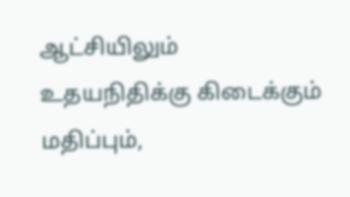ஆட்சியிலும் உதயநிதிக்கு கிடைக்கும் மதிப்பும்,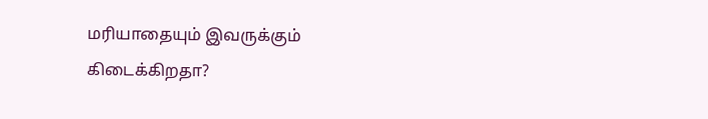மரியாதையும் இவருக்கும் கிடைக்கிறதா?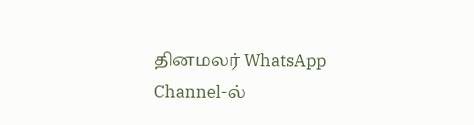தினமலர் WhatsApp Channel-ல்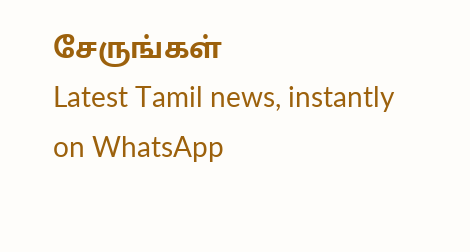சேருங்கள்
Latest Tamil news, instantly on WhatsApp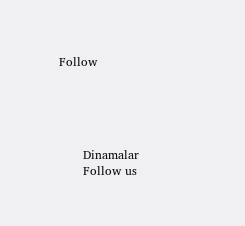Follow





      Dinamalar
      Follow us